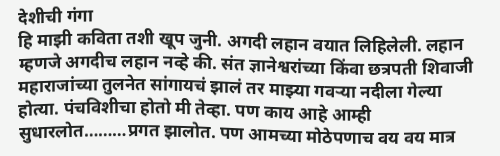देशीची गंगा
हि माझी कविता तशी खूप जुनी. अगदी लहान वयात लिहिलेली. लहान म्हणजे अगदीच लहान नव्हे की. संत ज्ञानेश्वरांच्या किंवा छत्रपती शिवाजी महाराजांच्या तुलनेत सांगायचं झालं तर माझ्या गवऱ्या नदीला गेल्या होत्या. पंचविशीचा होतो मी तेव्हा. पण काय आहे आम्ही सुधारलोत………प्रगत झालोत. पण आमच्या मोठेपणाच वय वय मात्र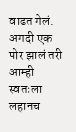वाढत गेलं. अगदी एक पोर झालं तरी आम्ही स्वतःला लहानच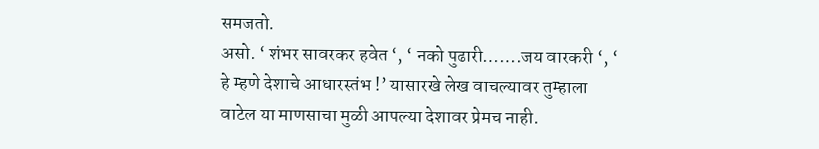समजतो.
असो. ‘ शंभर सावरकर हवेत ‘, ‘ नको पुढारी…….जय वारकरी ‘, ‘ हे म्हणे देशाचे आधारस्तंभ !’ यासारखे लेख वाचल्यावर तुम्हाला वाटेल या माणसाचा मुळी आपल्या देशावर प्रेमच नाही.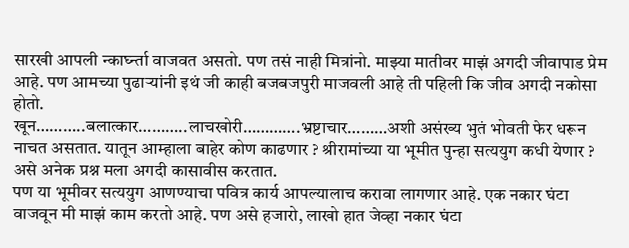सारखी आपली न्कार्घ्न्ता वाजवत असतो. पण तसं नाही मित्रांनो. माझ्या मातीवर माझं अगदी जीवापाड प्रेम आहे. पण आमच्या पुढाऱ्यांनी इथं जी काही बजबजपुरी माजवली आहे ती पहिली कि जीव अगदी नकोसा होतो.
खून………..बलात्कार………..लाचखोरी………….भ्रष्टाचार………अशी असंख्य भुतं भोवती फेर धरून नाचत असतात. यातून आम्हाला बाहेर कोण काढणार ? श्रीरामांच्या या भूमीत पुन्हा सत्ययुग कधी येणार ? असे अनेक प्रश्न मला अगदी कासावीस करतात.
पण या भूमीवर सत्ययुग आणण्याचा पवित्र कार्य आपल्यालाच करावा लागणार आहे. एक नकार घंटा वाजवून मी माझं काम करतो आहे. पण असे हजारो, लाखो हात जेव्हा नकार घंटा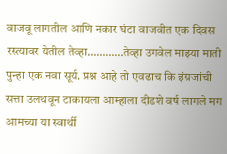वाजवू लागतील आणि नकार घंटा वाजवीत एक दिवस रस्त्यावर येतील तेव्हा…………तेव्हा उगवेल माझ्या माती पुन्हा एक नवा सूर्य. प्रश्न आहे तो एवढाच कि इंग्रजांची सत्ता उलथवून टाकायला आम्हाला दीडशे वर्ष लागले मग आमच्या या स्वार्थी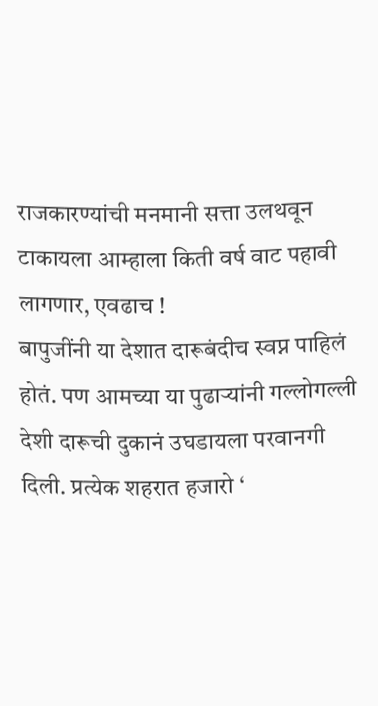राजकारण्यांची मनमानी सत्ता उलथवून टाकायला आम्हाला किती वर्ष वाट पहावी लागणार, एवढाच !
बापुजींनी या देशात दारूबंदीच स्वप्न पाहिलं होतं. पण आमच्या या पुढाऱ्यांनी गल्लोगल्ली देशी दारूची दुकानं उघडायला परवानगी दिली. प्रत्येक शहरात हजारो ‘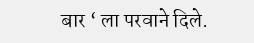बार ‘ ला परवाने दिले.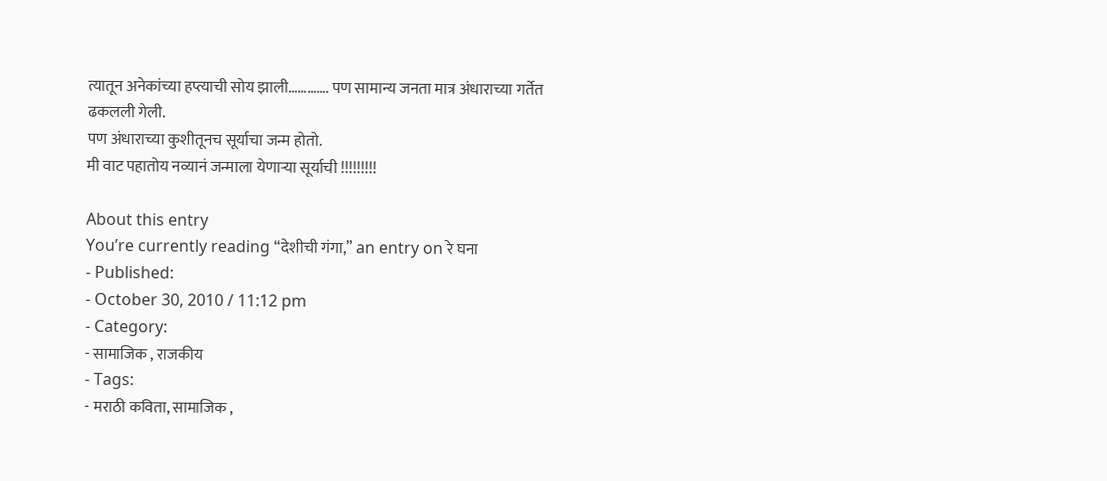त्यातून अनेकांच्या हप्त्याची सोय झाली…………. पण सामान्य जनता मात्र अंधाराच्या गर्तेत ढकलली गेली.
पण अंधाराच्या कुशीतूनच सूर्याचा जन्म होतो.
मी वाट पहातोय नव्यानं जन्माला येणाऱ्या सूर्याची !!!!!!!!!

About this entry
You’re currently reading “देशीची गंगा,” an entry on रे घना
- Published:
- October 30, 2010 / 11:12 pm
- Category:
- सामाजिक , राजकीय
- Tags:
- मराठी कविता, सामाजिक ,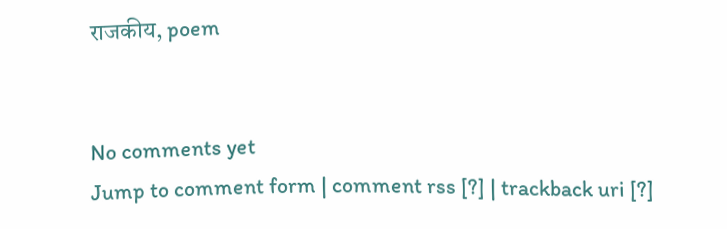राजकीय, poem


No comments yet
Jump to comment form | comment rss [?] | trackback uri [?]